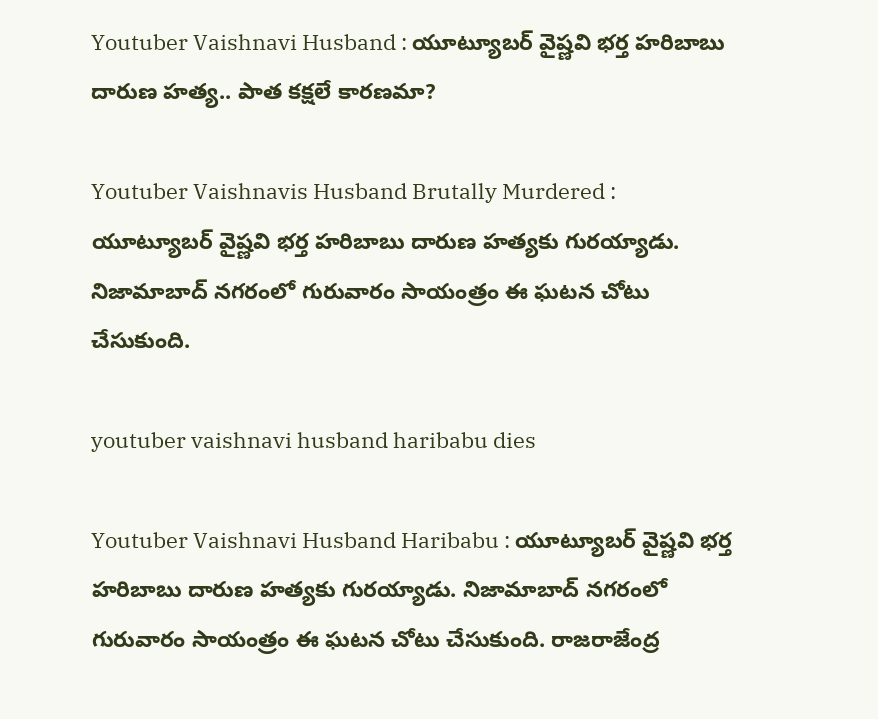Youtuber Vaishnavi Husband : యూట్యూబర్‌ వైష్ణవి భర్త హరిబాబు దారుణ హత్య.. పాత కక్షలే కారణమా?

Youtuber Vaishnavis Husband Brutally Murdered : యూట్యూబర్ వైష్ణవి భర్త హరిబాబు దారుణ హత్యకు గురయ్యాడు. నిజామాబాద్ నగరంలో గురువారం సాయంత్రం ఈ ఘటన చోటు చేసుకుంది.

youtuber vaishnavi husband haribabu dies

Youtuber Vaishnavi Husband Haribabu : యూట్యూబర్ వైష్ణవి భర్త హరిబాబు దారుణ హత్యకు గురయ్యాడు. నిజామాబాద్ నగరంలో గురువారం సాయంత్రం ఈ ఘటన చోటు చేసుకుంది. రాజరాజేంద్ర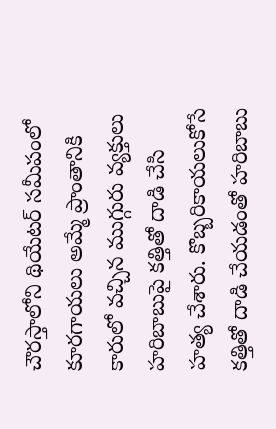చౌరస్తాలోని థియేటర్ సమీపంలో కూరగాయలు అమ్మే ప్రాంతానికి కారులో వచ్చిన ముగ్గురు వ్యక్తులు హరిబాబుపై కత్తితో దాడి చేసి హత్య చేశారు. కొబ్బరికాయలుకోసే కత్తితో దాడి చేయడంతో హరిబాబు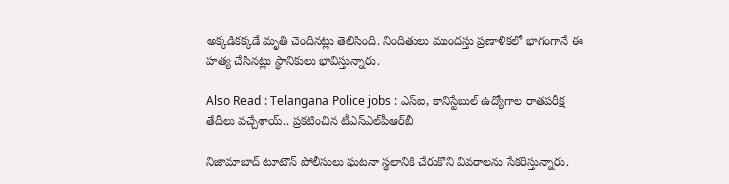అక్కడికక్కడే మృతి చెందినట్లు తెలిసింది. నిందితులు ముందస్తు ప్రణాళికలో భాగంగానే ఈ హత్య చేసినట్లు స్థానికులు భావిస్తున్నారు.

Also Read : Telangana Police jobs : ఎస్ఐ, కానిస్టేబుల్ ఉద్యోగాల రాతపరీక్ష తేదీలు వచ్చేశాయ్.. ప్రకటించిన టీఎస్‌ఎల్‌పీఆర్‌బీ

నిజామాబాద్ టూటౌన్ పోలీసులు ఘటనా స్థలానికి చేరుకొని వివరాలను సేకరిస్తున్నారు.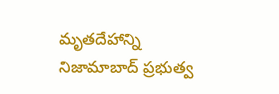మృతదేహాన్ని నిజామాబాద్ ప్రభుత్వ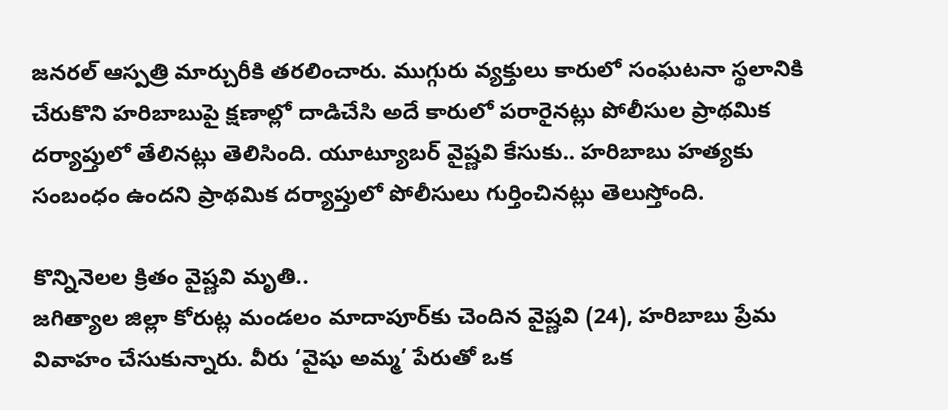జనరల్ ఆస్పత్రి మార్చురీకి తరలించారు. ముగ్గురు వ్యక్తులు కారులో సంఘటనా స్థలానికి చేరుకొని హరిబాబుపై క్షణాల్లో దాడిచేసి అదే కారులో పరారైనట్లు పోలీసుల ప్రాథమిక దర్యాప్తులో తేలినట్లు తెలిసింది. యూట్యూబర్ వైష్ణవి కేసుకు.. హరిబాబు హత్యకు సంబంధం ఉందని ప్రాథమిక దర్యాప్తులో పోలీసులు గుర్తించినట్లు తెలుస్తోంది.

కొన్నినెలల క్రితం వైష్ణవి మృతి..
జగిత్యాల జిల్లా కోరుట్ల మండలం మాదాపూర్‌కు చెందిన వైష్ణవి (24), హరిబాబు ప్రేమ వివాహం చేసుకున్నారు. వీరు ‘వైషు అమ్మ’ పేరుతో ఒక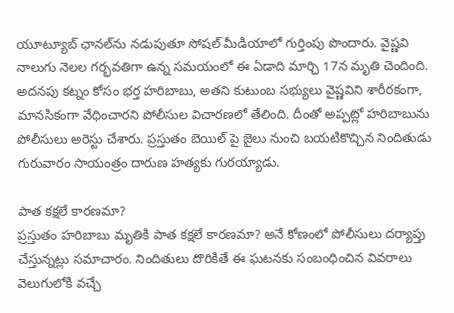యూట్యూబ్ ఛానల్‌ను నడుపుతూ సోషల్ మీడియాలో గుర్తింపు పొందారు. వైష్ణవి నాలుగు నెలల గర్భవతిగా ఉన్న సమయంలో ఈ ఏడాది మార్చి 17న మృతి చెందింది. అదనపు కట్నం కోసం భర్త హరిబాబు, అతని కుటుంబ సభ్యులు వైష్ణవిని శారీరకంగా, మానసికంగా వేధించారని పోలీసుల విచారణలో తేలింది. దీంతో అప్పట్లో హరిబాబును పోలీసులు అరెస్టు చేశారు. ప్రస్తుతం బెయిల్ పై జైలు నుంచి బయటికొచ్చిన నిందితుడు గురువారం సాయంత్రం దారుణ హత్యకు గురయ్యాడు.

పాత కక్షలే కారణమా?
ప్రస్తుతం హరిబాబు మృతికి పాత కక్షలే కారణమా? అనే కోణంలో పోలీసులు దర్యాప్తు చేస్తున్నట్లు సమాచారం. నిందితులు దొరికితే ఈ ఘటనకు సంబంధించిన వివరాలు వెలుగులోకి వచ్చే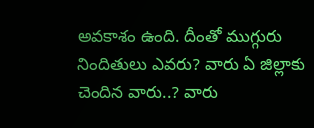అవకాశం ఉంది. దీంతో ముగ్గురు నిందితులు ఎవరు? వారు ఏ జిల్లాకు చెందిన వారు..? వారు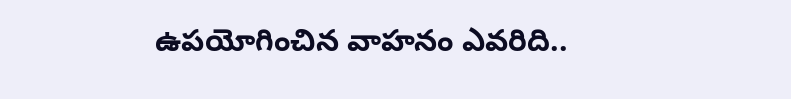ఉపయోగించిన వాహనం ఎవరిది..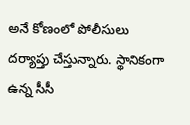అనే కోణంలో పోలీసులు దర్యాప్తు చేస్తున్నారు. స్థానికంగా ఉన్న సీసీ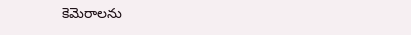కెమెరాలను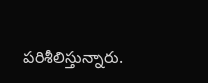పరిశీలిస్తున్నారు.